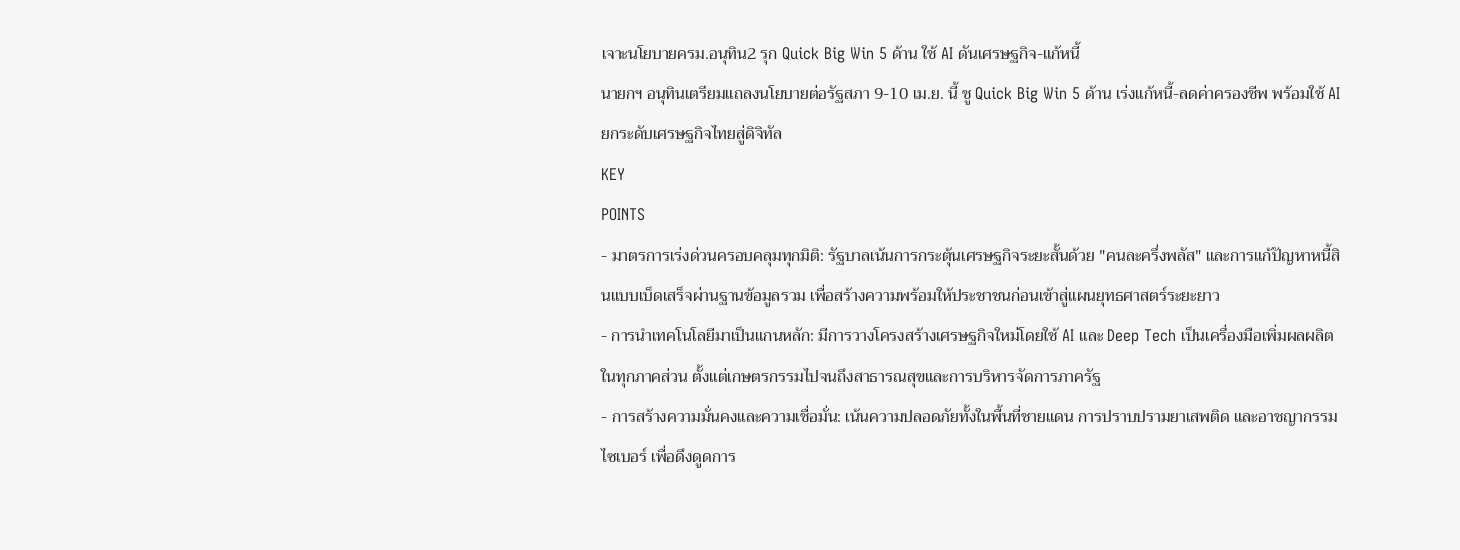เจาะนโยบายครม.อนุทิน2 รุก Quick Big Win 5 ด้าน ใช้ AI ดันเศรษฐกิจ-แก้หนี้
นายกฯ อนุทินเตรียมแถลงนโยบายต่อรัฐสภา 9-10 เม.ย. นี้ ชู Quick Big Win 5 ด้าน เร่งแก้หนี้-ลดค่าครองชีพ พร้อมใช้ AI ยกระดับเศรษฐกิจไทยสู่ดิจิทัล
KEY
POINTS
- มาตรการเร่งด่วนครอบคลุมทุกมิติ: รัฐบาลเน้นการกระตุ้นเศรษฐกิจระยะสั้นด้วย "คนละครึ่งพลัส" และการแก้ปัญหาหนี้สินแบบเบ็ดเสร็จผ่านฐานข้อมูลรวม เพื่อสร้างความพร้อมให้ประชาชนก่อนเข้าสู่แผนยุทธศาสตร์ระยะยาว
- การนำเทคโนโลยีมาเป็นแกนหลัก: มีการวางโครงสร้างเศรษฐกิจใหม่โดยใช้ AI และ Deep Tech เป็นเครื่องมือเพิ่มผลผลิตในทุกภาคส่วน ตั้งแต่เกษตรกรรมไปจนถึงสาธารณสุขและการบริหารจัดการภาครัฐ
- การสร้างความมั่นคงและความเชื่อมั่น: เน้นความปลอดภัยทั้งในพื้นที่ชายแดน การปราบปรามยาเสพติด และอาชญากรรมไซเบอร์ เพื่อดึงดูดการ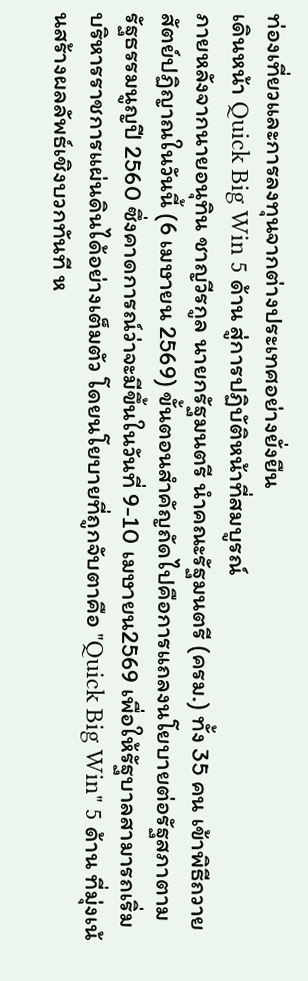ท่องเที่ยวและการลงทุนจากต่างประเทศอย่างยั่งยืน
เดินหน้า Quick Big Win 5 ด้าน สู่การปฏิบัติหน้าที่สมบูรณ์
ภายหลังจากนายอนุทิน ชาญวีรกูล นายกรัฐมนตรี นำคณะรัฐมนตรี (ครม.) ทั้ง 35 คน เข้าพิธีถวายสัตย์ปฏิญาณในวันนี้ (6 เมษายน 2569) ขั้นตอนสำคัญถัดไปคือการแถลงนโยบายต่อรัฐสภาตามรัฐธรรมนูญปี 2560 ซึ่งคาดการณ์ว่าจะมีขึ้นในวันที่ 9-10 เมษายน2569 เพื่อให้รัฐบาลสามารถเริ่มบริหารราชการแผ่นดินได้อย่างเต็มตัว โดยนโยบายที่ถูกจับตาคือ "Quick Big Win" 5 ด้าน ที่มุ่งเน้นสร้างผลลัพธ์เชิงบวกทันที ห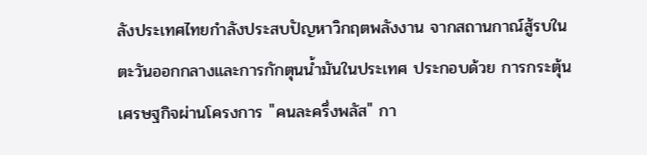ลังประเทศไทยกำลังประสบปัญหาวิกฤตพลังงาน จากสถานกาณ์สู้รบในตะวันออกกลางและการกักตุนน้ำมันในประเทศ ประกอบด้วย การกระตุ้นเศรษฐกิจผ่านโครงการ "คนละครึ่งพลัส" กา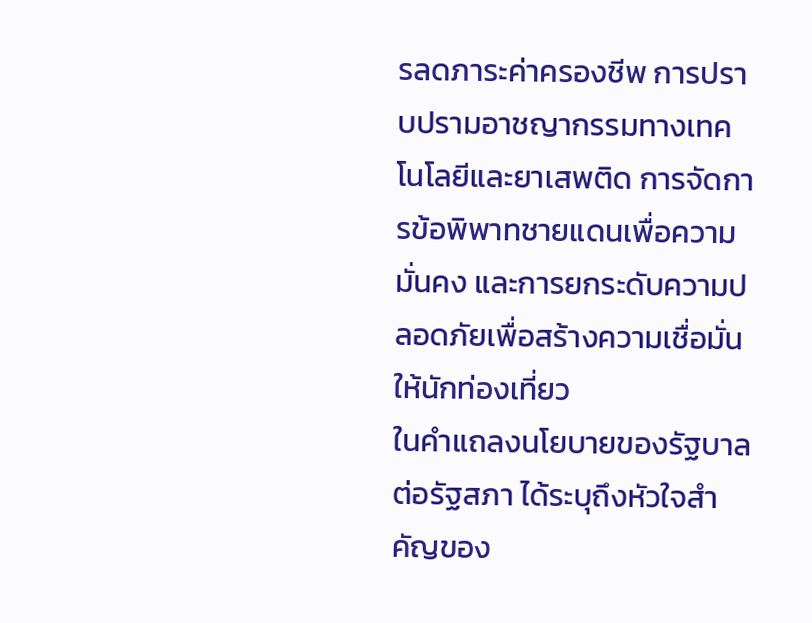รลดภาระค่าครองชีพ การปราบปรามอาชญากรรมทางเทคโนโลยีและยาเสพติด การจัดการข้อพิพาทชายแดนเพื่อความมั่นคง และการยกระดับความปลอดภัยเพื่อสร้างความเชื่อมั่นให้นักท่องเที่ยว
ในคำแถลงนโยบายของรัฐบาลต่อรัฐสภา ได้ระบุถึงหัวใจสำคัญของ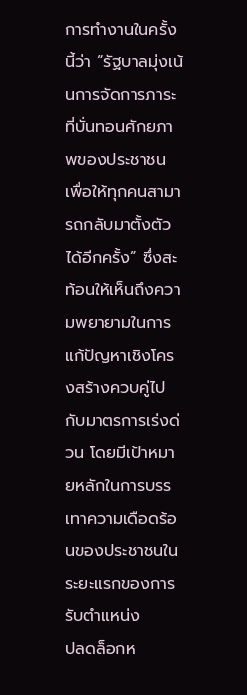การทำงานในครั้งนี้ว่า “รัฐบาลมุ่งเน้นการจัดการภาระที่บั่นทอนศักยภาพของประชาชน เพื่อให้ทุกคนสามารถกลับมาตั้งตัวได้อีกครั้ง” ซึ่งสะท้อนให้เห็นถึงความพยายามในการแก้ปัญหาเชิงโครงสร้างควบคู่ไปกับมาตรการเร่งด่วน โดยมีเป้าหมายหลักในการบรรเทาความเดือดร้อนของประชาชนในระยะแรกของการรับตำแหน่ง
ปลดล็อกห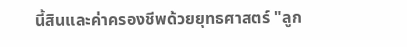นี้สินและค่าครองชีพด้วยยุทธศาสตร์ "ลูก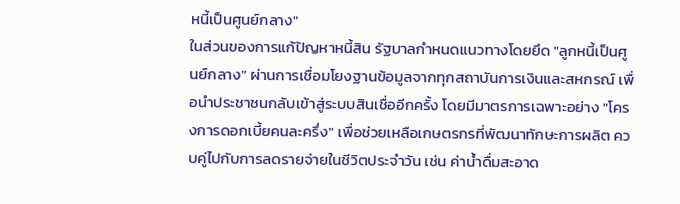หนี้เป็นศูนย์กลาง"
ในส่วนของการแก้ปัญหาหนี้สิน รัฐบาลกำหนดแนวทางโดยยึด "ลูกหนี้เป็นศูนย์กลาง" ผ่านการเชื่อมโยงฐานข้อมูลจากทุกสถาบันการเงินและสหกรณ์ เพื่อนำประชาชนกลับเข้าสู่ระบบสินเชื่ออีกครั้ง โดยมีมาตรการเฉพาะอย่าง "โครงการดอกเบี้ยคนละครึ่ง" เพื่อช่วยเหลือเกษตรกรที่พัฒนาทักษะการผลิต ควบคู่ไปกับการลดรายจ่ายในชีวิตประจำวัน เช่น ค่าน้ำดื่มสะอาด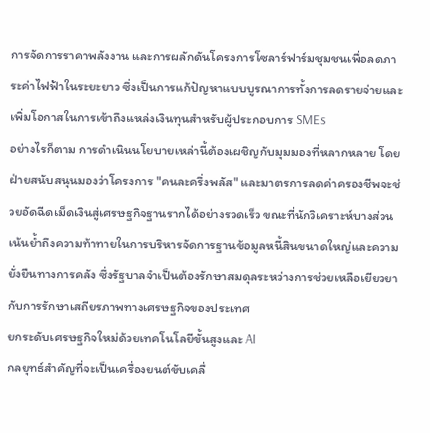การจัดการราคาพลังงาน และการผลักดันโครงการโซลาร์ฟาร์มชุมชนเพื่อลดภาระค่าไฟฟ้าในระยะยาว ซึ่งเป็นการแก้ปัญหาแบบบูรณาการทั้งการลดรายจ่ายและเพิ่มโอกาสในการเข้าถึงแหล่งเงินทุนสำหรับผู้ประกอบการ SMEs
อย่างไรก็ตาม การดำเนินนโยบายเหล่านี้ต้องเผชิญกับมุมมองที่หลากหลาย โดยฝ่ายสนับสนุนมองว่าโครงการ "คนละครึ่งพลัส" และมาตรการลดค่าครองชีพจะช่วยอัดฉีดเม็ดเงินสู่เศรษฐกิจฐานรากได้อย่างรวดเร็ว ขณะที่นักวิเคราะห์บางส่วนเน้นย้ำถึงความท้าทายในการบริหารจัดการฐานข้อมูลหนี้สินขนาดใหญ่และความยั่งยืนทางการคลัง ซึ่งรัฐบาลจำเป็นต้องรักษาสมดุลระหว่างการช่วยเหลือเยียวยากับการรักษาเสถียรภาพทางเศรษฐกิจของประเทศ
ยกระดับเศรษฐกิจใหม่ด้วยเทคโนโลยีขั้นสูงและ AI
กลยุทธ์สำคัญที่จะเป็นเครื่องยนต์ขับเคลื่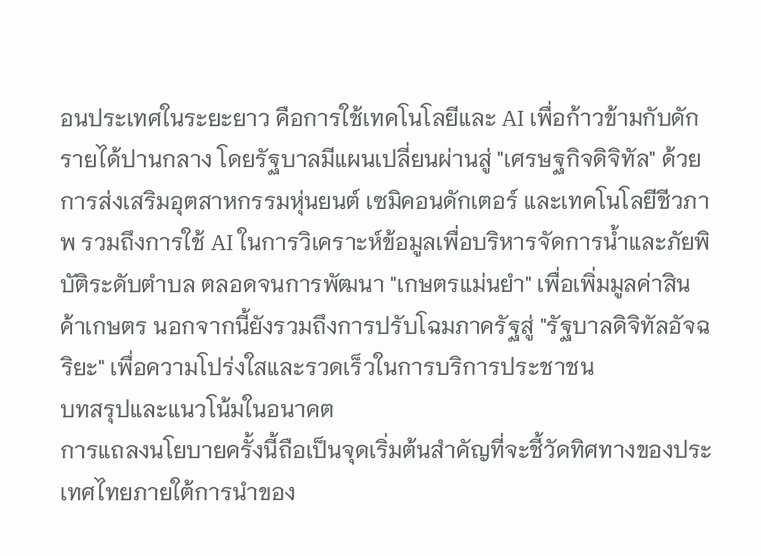อนประเทศในระยะยาว คือการใช้เทคโนโลยีและ AI เพื่อก้าวข้ามกับดักรายได้ปานกลาง โดยรัฐบาลมีแผนเปลี่ยนผ่านสู่ "เศรษฐกิจดิจิทัล" ด้วยการส่งเสริมอุตสาหกรรมหุ่นยนต์ เซมิคอนดักเตอร์ และเทคโนโลยีชีวภาพ รวมถึงการใช้ AI ในการวิเคราะห์ข้อมูลเพื่อบริหารจัดการน้ำและภัยพิบัติระดับตำบล ตลอดจนการพัฒนา "เกษตรแม่นยำ" เพื่อเพิ่มมูลค่าสินค้าเกษตร นอกจากนี้ยังรวมถึงการปรับโฉมภาครัฐสู่ "รัฐบาลดิจิทัลอัจฉริยะ" เพื่อความโปร่งใสและรวดเร็วในการบริการประชาชน
บทสรุปและแนวโน้มในอนาคต
การแถลงนโยบายครั้งนี้ถือเป็นจุดเริ่มต้นสำคัญที่จะชี้วัดทิศทางของประเทศไทยภายใต้การนำของ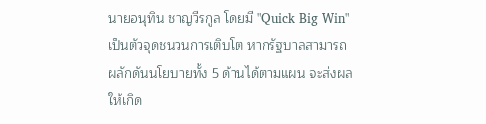นายอนุทิน ชาญวีรกูล โดยมี "Quick Big Win" เป็นตัวจุดชนวนการเติบโต หากรัฐบาลสามารถผลักดันนโยบายทั้ง 5 ด้านได้ตามแผน จะส่งผลให้เกิด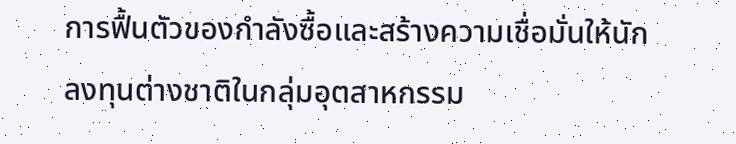การฟื้นตัวของกำลังซื้อและสร้างความเชื่อมั่นให้นักลงทุนต่างชาติในกลุ่มอุตสาหกรรม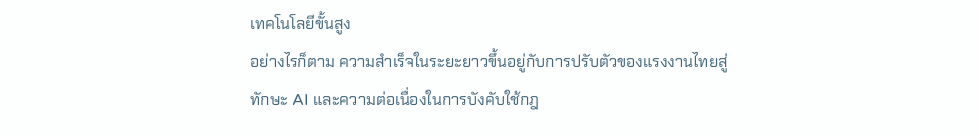เทคโนโลยีขั้นสูง
อย่างไรก็ตาม ความสำเร็จในระยะยาวขึ้นอยู่กับการปรับตัวของแรงงานไทยสู่ทักษะ AI และความต่อเนื่องในการบังคับใช้กฎ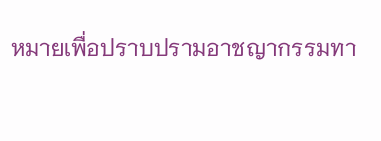หมายเพื่อปราบปรามอาชญากรรมทา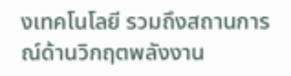งเทคโนโลยี รวมถึงสถานการณ์ด้านวิกฤตพลังงาน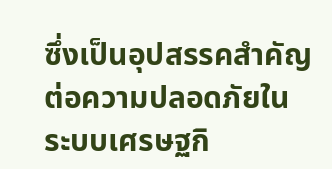ซึ่งเป็นอุปสรรคสำคัญต่อความปลอดภัยในระบบเศรษฐกิ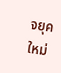จยุคใหม่